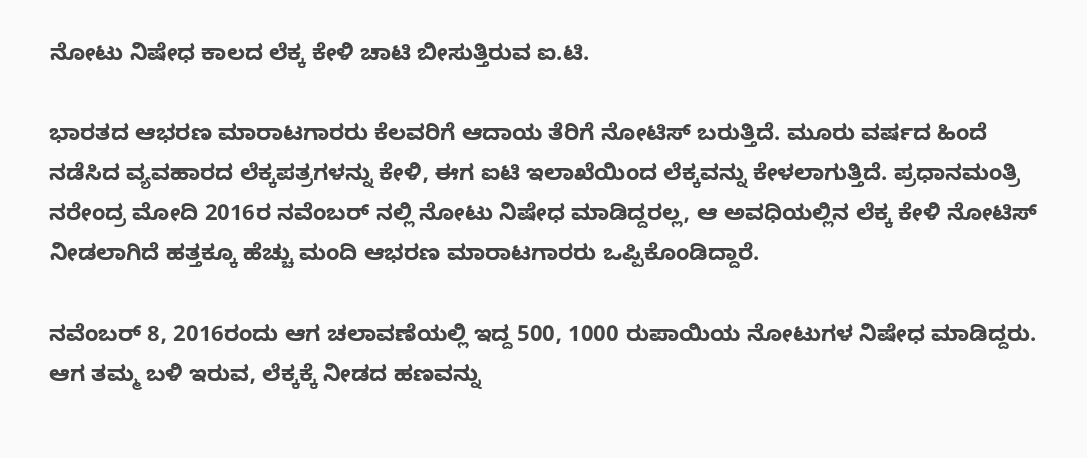ನೋಟು ನಿಷೇಧ ಕಾಲದ ಲೆಕ್ಕ ಕೇಳಿ ಚಾಟಿ ಬೀಸುತ್ತಿರುವ ಐ.ಟಿ.

ಭಾರತದ ಆಭರಣ ಮಾರಾಟಗಾರರು ಕೆಲವರಿಗೆ ಆದಾಯ ತೆರಿಗೆ ನೋಟಿಸ್ ಬರುತ್ತಿದೆ. ಮೂರು ವರ್ಷದ ಹಿಂದೆ ನಡೆಸಿದ ವ್ಯವಹಾರದ ಲೆಕ್ಕಪತ್ರಗಳನ್ನು ಕೇಳಿ, ಈಗ ಐಟಿ ಇಲಾಖೆಯಿಂದ ಲೆಕ್ಕವನ್ನು ಕೇಳಲಾಗುತ್ತಿದೆ. ಪ್ರಧಾನಮಂತ್ರಿ ನರೇಂದ್ರ ಮೋದಿ 2016ರ ನವೆಂಬರ್ ನಲ್ಲಿ ನೋಟು ನಿಷೇಧ ಮಾಡಿದ್ದರಲ್ಲ, ಆ ಅವಧಿಯಲ್ಲಿನ ಲೆಕ್ಕ ಕೇಳಿ ನೋಟಿಸ್ ನೀಡಲಾಗಿದೆ ಹತ್ತಕ್ಕೂ ಹೆಚ್ಚು ಮಂದಿ ಆಭರಣ ಮಾರಾಟಗಾರರು ಒಪ್ಪಿಕೊಂಡಿದ್ದಾರೆ.

ನವೆಂಬರ್ 8, 2016ರಂದು ಆಗ ಚಲಾವಣೆಯಲ್ಲಿ ಇದ್ದ 500, 1000 ರುಪಾಯಿಯ ನೋಟುಗಳ ನಿಷೇಧ ಮಾಡಿದ್ದರು. ಆಗ ತಮ್ಮ ಬಳಿ ಇರುವ, ಲೆಕ್ಕಕ್ಕೆ ನೀಡದ ಹಣವನ್ನು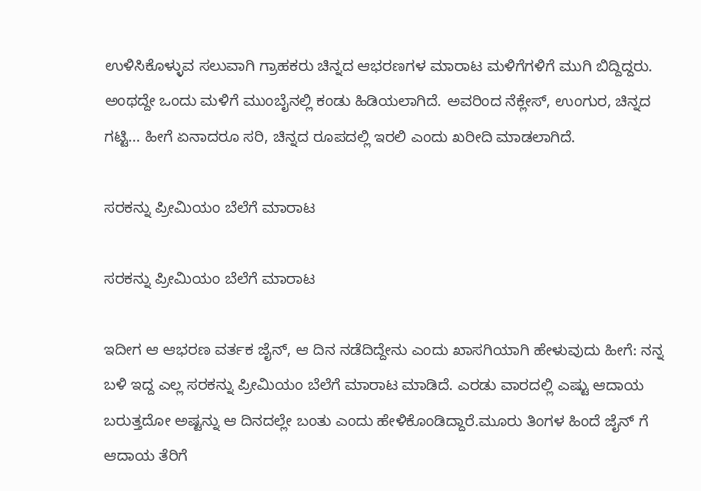ಉಳಿಸಿಕೊಳ್ಳುವ ಸಲುವಾಗಿ ಗ್ರಾಹಕರು ಚಿನ್ನದ ಆಭರಣಗಳ ಮಾರಾಟ ಮಳಿಗೆಗಳಿಗೆ ಮುಗಿ ಬಿದ್ದಿದ್ದರು. ಅಂಥದ್ದೇ ಒಂದು ಮಳಿಗೆ ಮುಂಬೈನಲ್ಲಿ ಕಂಡು ಹಿಡಿಯಲಾಗಿದೆ. ಅವರಿಂದ ನೆಕ್ಲೇಸ್, ಉಂಗುರ, ಚಿನ್ನದ ಗಟ್ಟಿ... ಹೀಗೆ ಏನಾದರೂ ಸರಿ, ಚಿನ್ನದ ರೂಪದಲ್ಲಿ ಇರಲಿ ಎಂದು ಖರೀದಿ ಮಾಡಲಾಗಿದೆ.

ಸರಕನ್ನು ಪ್ರೀಮಿಯಂ ಬೆಲೆಗೆ ಮಾರಾಟ

ಸರಕನ್ನು ಪ್ರೀಮಿಯಂ ಬೆಲೆಗೆ ಮಾರಾಟ

ಇದೀಗ ಆ ಆಭರಣ ವರ್ತಕ ಜೈನ್, ಆ ದಿನ ನಡೆದಿದ್ದೇನು ಎಂದು ಖಾಸಗಿಯಾಗಿ ಹೇಳುವುದು ಹೀಗೆ: ನನ್ನ ಬಳಿ ಇದ್ದ ಎಲ್ಲ ಸರಕನ್ನು ಪ್ರೀಮಿಯಂ ಬೆಲೆಗೆ ಮಾರಾಟ ಮಾಡಿದೆ. ಎರಡು ವಾರದಲ್ಲಿ ಎಷ್ಟು ಆದಾಯ ಬರುತ್ತದೋ ಅಷ್ಟನ್ನು ಆ ದಿನದಲ್ಲೇ ಬಂತು ಎಂದು ಹೇಳಿಕೊಂಡಿದ್ದಾರೆ.ಮೂರು ತಿಂಗಳ ಹಿಂದೆ ಜೈನ್ ಗೆ ಆದಾಯ ತೆರಿಗೆ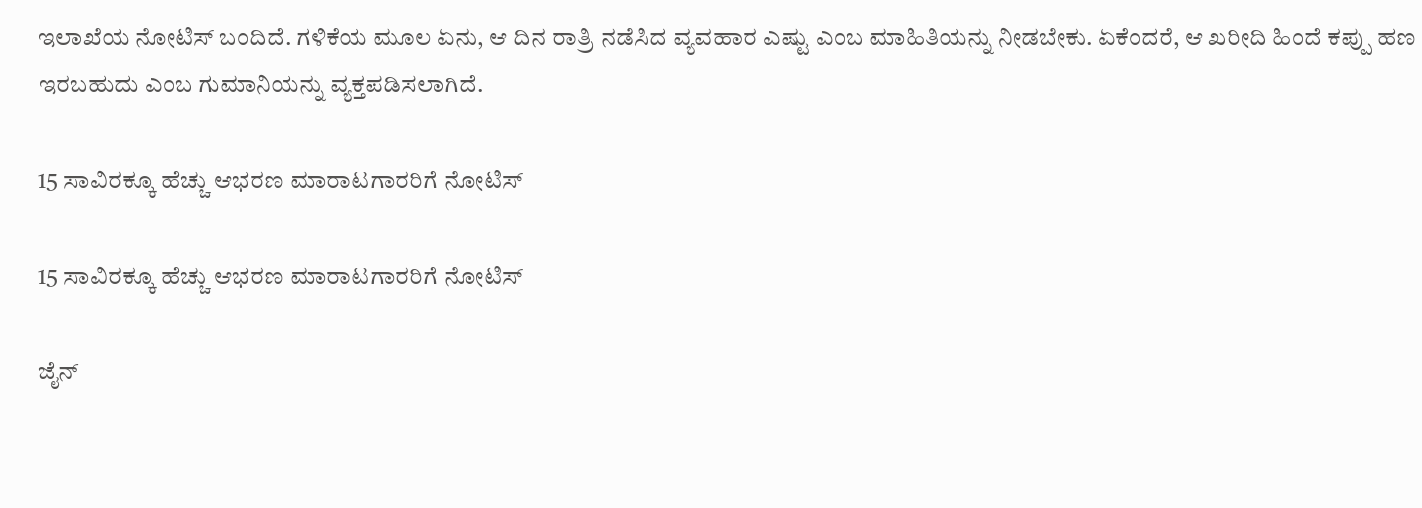ಇಲಾಖೆಯ ನೋಟಿಸ್ ಬಂದಿದೆ. ಗಳಿಕೆಯ ಮೂಲ ಏನು, ಆ ದಿನ ರಾತ್ರಿ ನಡೆಸಿದ ವ್ಯವಹಾರ ಎಷ್ಟು ಎಂಬ ಮಾಹಿತಿಯನ್ನು ನೀಡಬೇಕು. ಏಕೆಂದರೆ, ಆ ಖರೀದಿ ಹಿಂದೆ ಕಪ್ಪು ಹಣ ಇರಬಹುದು ಎಂಬ ಗುಮಾನಿಯನ್ನು ವ್ಯಕ್ತಪಡಿಸಲಾಗಿದೆ.

15 ಸಾವಿರಕ್ಕೂ ಹೆಚ್ಚು ಆಭರಣ ಮಾರಾಟಗಾರರಿಗೆ ನೋಟಿಸ್

15 ಸಾವಿರಕ್ಕೂ ಹೆಚ್ಚು ಆಭರಣ ಮಾರಾಟಗಾರರಿಗೆ ನೋಟಿಸ್

ಜೈನ್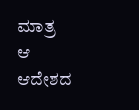ಮಾತ್ರ ಆ ಆದೇಶದ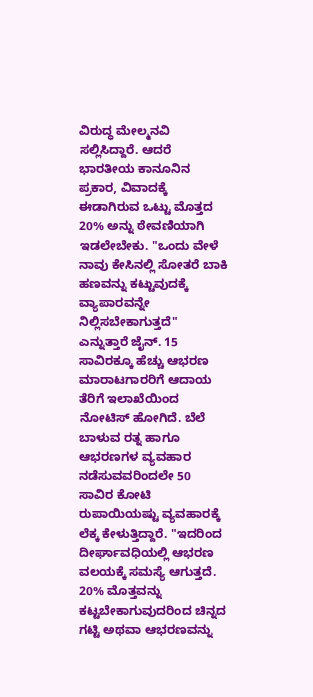ವಿರುದ್ಧ ಮೇಲ್ಮನವಿ ಸಲ್ಲಿಸಿದ್ದಾರೆ. ಆದರೆ ಭಾರತೀಯ ಕಾನೂನಿನ ಪ್ರಕಾರ, ವಿವಾದಕ್ಕೆ ಈಡಾಗಿರುವ ಒಟ್ಟು ಮೊತ್ತದ 20% ಅನ್ನು ಠೇವಣಿಯಾಗಿ ಇಡಲೇಬೇಕು. "ಒಂದು ವೇಳೆ ನಾವು ಕೇಸಿನಲ್ಲಿ ಸೋತರೆ ಬಾಕಿ ಹಣವನ್ನು ಕಟ್ಟುವುದಕ್ಕೆ ವ್ಯಾಪಾರವನ್ನೇ ನಿಲ್ಲಿಸಬೇಕಾಗುತ್ತದೆ" ಎನ್ನುತ್ತಾರೆ ಜೈನ್. 15 ಸಾವಿರಕ್ಕೂ ಹೆಚ್ಚು ಆಭರಣ ಮಾರಾಟಗಾರರಿಗೆ ಆದಾಯ ತೆರಿಗೆ ಇಲಾಖೆಯಿಂದ ನೋಟಿಸ್ ಹೋಗಿದೆ. ಬೆಲೆ ಬಾಳುವ ರತ್ನ ಹಾಗೂ ಆಭರಣಗಳ ವ್ಯವಹಾರ ನಡೆಸುವವರಿಂದಲೇ 50 ಸಾವಿರ ಕೋಟಿ ರುಪಾಯಿಯಷ್ಟು ವ್ಯವಹಾರಕ್ಕೆ ಲೆಕ್ಕ ಕೇಳುತ್ತಿದ್ದಾರೆ. "ಇದರಿಂದ ದೀರ್ಘಾವಧಿಯಲ್ಲಿ ಆಭರಣ ವಲಯಕ್ಕೆ ಸಮಸ್ಯೆ ಆಗುತ್ತದೆ. 20% ಮೊತ್ತವನ್ನು ಕಟ್ಟಬೇಕಾಗುವುದರಿಂದ ಚಿನ್ನದ ಗಟ್ಟಿ ಅಥವಾ ಆಭರಣವನ್ನು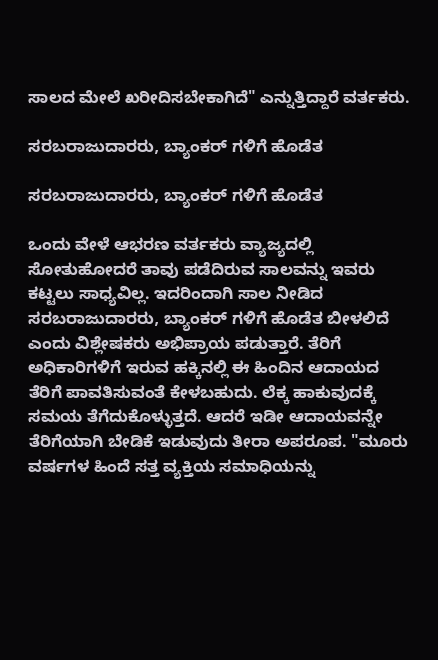ಸಾಲದ ಮೇಲೆ ಖರೀದಿಸಬೇಕಾಗಿದೆ" ಎನ್ನುತ್ತಿದ್ದಾರೆ ವರ್ತಕರು.

ಸರಬರಾಜುದಾರರು, ಬ್ಯಾಂಕರ್ ಗಳಿಗೆ ಹೊಡೆತ

ಸರಬರಾಜುದಾರರು, ಬ್ಯಾಂಕರ್ ಗಳಿಗೆ ಹೊಡೆತ

ಒಂದು ವೇಳೆ ಆಭರಣ ವರ್ತಕರು ವ್ಯಾಜ್ಯದಲ್ಲಿ ಸೋತುಹೋದರೆ ತಾವು ಪಡೆದಿರುವ ಸಾಲವನ್ನು ಇವರು ಕಟ್ಟಲು ಸಾಧ್ಯವಿಲ್ಲ. ಇದರಿಂದಾಗಿ ಸಾಲ ನೀಡಿದ ಸರಬರಾಜುದಾರರು, ಬ್ಯಾಂಕರ್ ಗಳಿಗೆ ಹೊಡೆತ ಬೀಳಲಿದೆ ಎಂದು ವಿಶ್ಲೇಷಕರು ಅಭಿಪ್ರಾಯ ಪಡುತ್ತಾರೆ. ತೆರಿಗೆ ಅಧಿಕಾರಿಗಳಿಗೆ ಇರುವ ಹಕ್ಕಿನಲ್ಲಿ ಈ ಹಿಂದಿನ ಆದಾಯದ ತೆರಿಗೆ ಪಾವತಿಸುವಂತೆ ಕೇಳಬಹುದು. ಲೆಕ್ಕ ಹಾಕುವುದಕ್ಕೆ ಸಮಯ ತೆಗೆದುಕೊಳ್ಳುತ್ತದೆ. ಆದರೆ ಇಡೀ ಆದಾಯವನ್ನೇ ತೆರಿಗೆಯಾಗಿ ಬೇಡಿಕೆ ಇಡುವುದು ತೀರಾ ಅಪರೂಪ. "ಮೂರು ವರ್ಷಗಳ ಹಿಂದೆ ಸತ್ತ ವ್ಯಕ್ತಿಯ ಸಮಾಧಿಯನ್ನು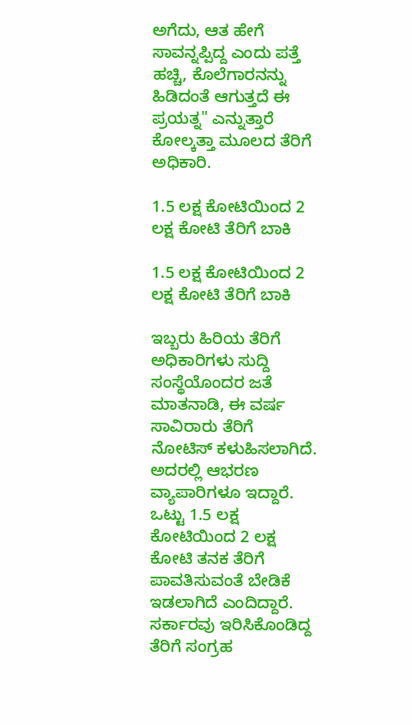ಅಗೆದು, ಆತ ಹೇಗೆ ಸಾವನ್ನಪ್ಪಿದ್ದ ಎಂದು ಪತ್ತೆ ಹಚ್ಚಿ, ಕೊಲೆಗಾರನನ್ನು ಹಿಡಿದಂತೆ ಆಗುತ್ತದೆ ಈ ಪ್ರಯತ್ನ" ಎನ್ನುತ್ತಾರೆ ಕೋಲ್ಕತ್ತಾ ಮೂಲದ ತೆರಿಗೆ ಅಧಿಕಾರಿ.

1.5 ಲಕ್ಷ ಕೋಟಿಯಿಂದ 2 ಲಕ್ಷ ಕೋಟಿ ತೆರಿಗೆ ಬಾಕಿ

1.5 ಲಕ್ಷ ಕೋಟಿಯಿಂದ 2 ಲಕ್ಷ ಕೋಟಿ ತೆರಿಗೆ ಬಾಕಿ

ಇಬ್ಬರು ಹಿರಿಯ ತೆರಿಗೆ ಅಧಿಕಾರಿಗಳು ಸುದ್ದಿ ಸಂಸ್ಥೆಯೊಂದರ ಜತೆ ಮಾತನಾಡಿ, ಈ ವರ್ಷ ಸಾವಿರಾರು ತೆರಿಗೆ ನೋಟಿಸ್ ಕಳುಹಿಸಲಾಗಿದೆ. ಅದರಲ್ಲಿ ಆಭರಣ ವ್ಯಾಪಾರಿಗಳೂ ಇದ್ದಾರೆ. ಒಟ್ಟು 1.5 ಲಕ್ಷ ಕೋಟಿಯಿಂದ 2 ಲಕ್ಷ ಕೋಟಿ ತನಕ ತೆರಿಗೆ ಪಾವತಿಸುವಂತೆ ಬೇಡಿಕೆ ಇಡಲಾಗಿದೆ ಎಂದಿದ್ದಾರೆ. ಸರ್ಕಾರವು ಇರಿಸಿಕೊಂಡಿದ್ದ ತೆರಿಗೆ ಸಂಗ್ರಹ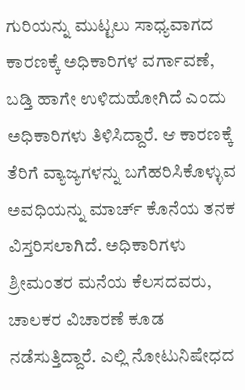ಗುರಿಯನ್ನು ಮುಟ್ಟಲು ಸಾಧ್ಯವಾಗದ ಕಾರಣಕ್ಕೆ ಅಧಿಕಾರಿಗಳ ವರ್ಗಾವಣೆ, ಬಡ್ತಿ ಹಾಗೇ ಉಳಿದುಹೋಗಿದೆ ಎಂದು ಅಧಿಕಾರಿಗಳು ತಿಳಿಸಿದ್ದಾರೆ. ಆ ಕಾರಣಕ್ಕೆ ತೆರಿಗೆ ವ್ಯಾಜ್ಯಗಳನ್ನು ಬಗೆಹರಿಸಿಕೊಳ್ಳುವ ಅವಧಿಯನ್ನು ಮಾರ್ಚ್ ಕೊನೆಯ ತನಕ ವಿಸ್ತರಿಸಲಾಗಿದೆ. ಅಧಿಕಾರಿಗಳು ಶ್ರೀಮಂತರ ಮನೆಯ ಕೆಲಸದವರು, ಚಾಲಕರ ವಿಚಾರಣೆ ಕೂಡ ನಡೆಸುತ್ತಿದ್ದಾರೆ. ಎಲ್ಲಿ ನೋಟುನಿಷೇಧದ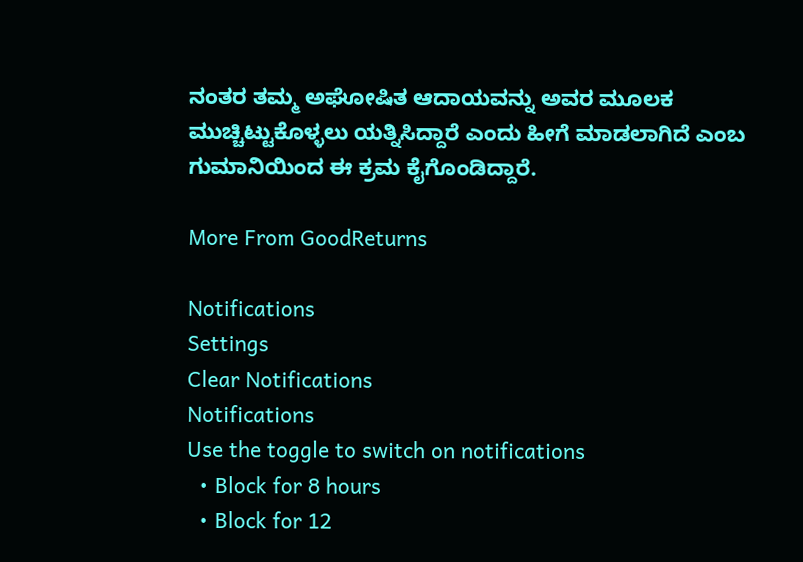ನಂತರ ತಮ್ಮ ಅಘೋಷಿತ ಆದಾಯವನ್ನು ಅವರ ಮೂಲಕ ಮುಚ್ಚಿಟ್ಟುಕೊಳ್ಳಲು ಯತ್ನಿಸಿದ್ದಾರೆ ಎಂದು ಹೀಗೆ ಮಾಡಲಾಗಿದೆ ಎಂಬ ಗುಮಾನಿಯಿಂದ ಈ ಕ್ರಮ ಕೈಗೊಂಡಿದ್ದಾರೆ.

More From GoodReturns

Notifications
Settings
Clear Notifications
Notifications
Use the toggle to switch on notifications
  • Block for 8 hours
  • Block for 12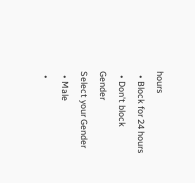hours
  • Block for 24 hours
  • Don't block
Gender
Select your Gender
  • Male
  •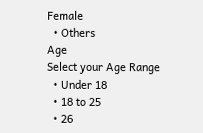Female
  • Others
Age
Select your Age Range
  • Under 18
  • 18 to 25
  • 26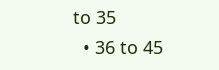to 35
  • 36 to 45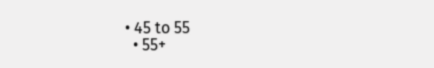• 45 to 55
  • 55+